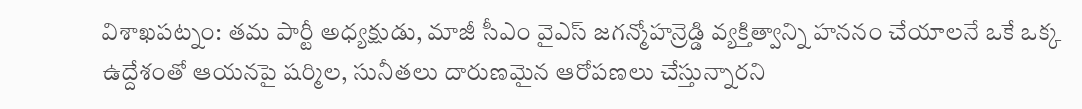విశాఖపట్నం: తమ పార్టీ అధ్యక్షుడు, మాజీ సీఎం వైఎస్ జగన్మోహన్రెడ్డి వ్యక్తిత్వాన్ని హననం చేయాలనే ఒకే ఒక్క ఉద్దేశంతో ఆయనపై షర్మిల, సునీతలు దారుణమైన ఆరోపణలు చేస్తున్నారని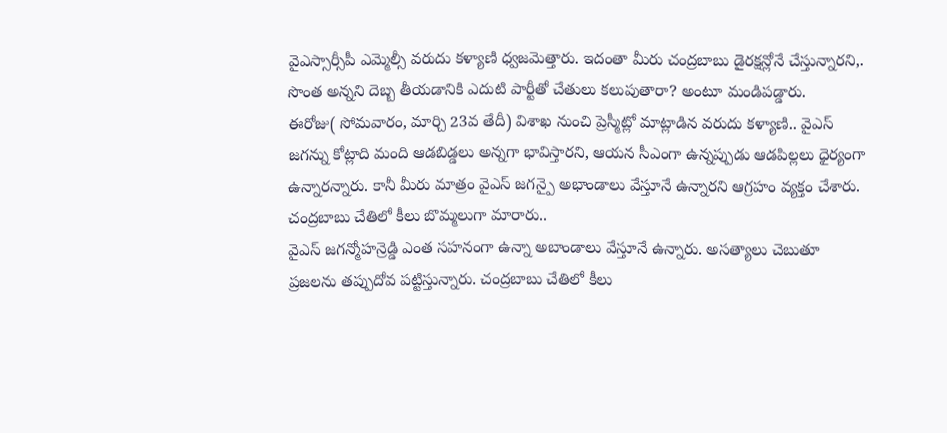వైఎస్సార్సీపీ ఎమ్మెల్సీ వరుదు కళ్యాణి ధ్వజమెత్తారు. ఇదంతా మీరు చంద్రబాబు డైరక్షన్లోనే చేస్తున్నారని,. సొంత అన్నని దెబ్బ తీయడానికి ఎదుటి పార్టీతో చేతులు కలుపుతారా? అంటూ మండిపడ్డారు.
ఈరోజు( సోమవారం, మార్చి 23వ తేదీ) విశాఖ నుంచి ప్రెస్మీట్లో మాట్లాడిన వరుదు కళ్యాణి.. వైఎస్ జగన్ను కోట్లాది మంది ఆడబిడ్డలు అన్నగా భావిస్తారని, ఆయన సీఎంగా ఉన్నప్పుడు ఆడపిల్లలు ధైర్యంగా ఉన్నారన్నారు. కానీ మీరు మాత్రం వైఎస్ జగన్పై అభాండాలు వేస్తూనే ఉన్నారని ఆగ్రహం వ్యక్తం చేశారు.
చంద్రబాబు చేతిలో కీలు బొమ్మలుగా మారారు..
వైఎస్ జగన్మోహన్రెడ్డి ఎంత సహనంగా ఉన్నా అబాండాలు వేస్తూనే ఉన్నారు. అసత్యాలు చెబుతూ ప్రజలను తప్పుదోవ పట్టిస్తున్నారు. చంద్రబాబు చేతిలో కీలు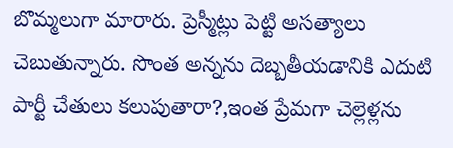బొమ్మలుగా మారారు. ప్రెస్మీట్లు పెట్టి అసత్యాలు చెబుతున్నారు. సొంత అన్నను దెబ్బతీయడానికి ఎదుటి పార్టీ చేతులు కలుపుతారా?,ఇంత ప్రేమగా చెల్లెళ్లను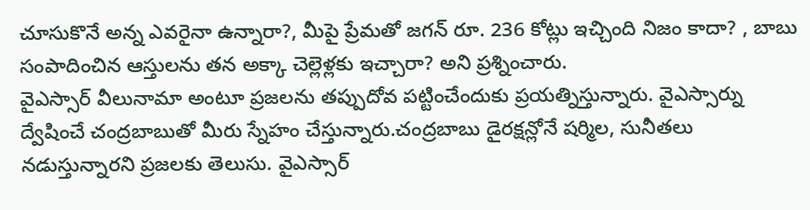చూసుకొనే అన్న ఎవరైనా ఉన్నారా?, మీపై ప్రేమతో జగన్ రూ. 236 కోట్లు ఇచ్చింది నిజం కాదా? , బాబు సంపాదించిన ఆస్తులను తన అక్కా చెల్లెళ్లకు ఇచ్చారా? అని ప్రశ్నించారు.
వైఎస్సార్ వీలునామా అంటూ ప్రజలను తప్పుదోవ పట్టించేందుకు ప్రయత్నిస్తున్నారు. వైఎస్సార్ను ద్వేషించే చంద్రబాబుతో మీరు స్నేహం చేస్తున్నారు.చంద్రబాబు డైరక్షన్లోనే షర్మిల, సునీతలు నడుస్తున్నారని ప్రజలకు తెలుసు. వైఎస్సార్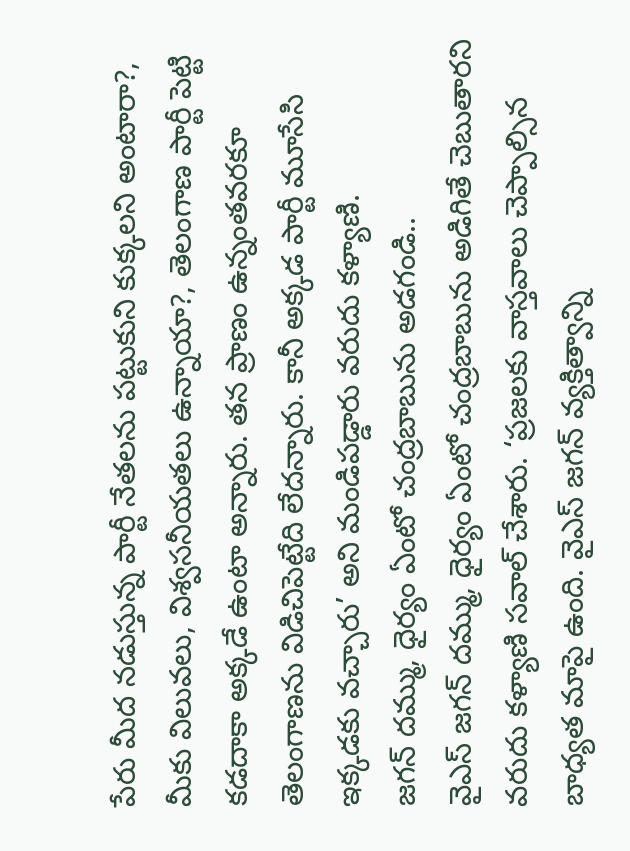పేరు మీద నడుస్తున్న పార్టీ నేతలను పట్టుకుని కుక్కలని అంటారా?, మీకు విలువలు, విశ్వసనీయతలు ఉన్నాయా?, తెలంగాణ పార్టీ పెట్టి కడదాకా అక్కడే ఉంటా అన్నారు. తన ప్రాణం ఉన్నంతవరకూ తెలంగాణను విడిచిపెట్టేది లేదన్నారు. కానీ అక్కడ పార్టీ మూసేసి ఇక్కడకు వచ్చారు’ అని మండిపడ్డారు వరుదు కళ్యాణి.
జగన్ దమ్ము, ధైర్యం ఏంటో చంద్రబాబును అడగండి..
వైఎస్ జగన్ దమ్ము, ధైర్యం ఏంటో చంద్రబాబును అడిగితే చెబుతారని వరుదు కళ్యాణి సవాల్ చేశారు. ‘ప్రజలకు వాస్తవాలు చెప్పాల్సిన బాధ్యత మాపై ఉంది. వైఎస్ జగన్ వ్యక్తిత్వాన్ని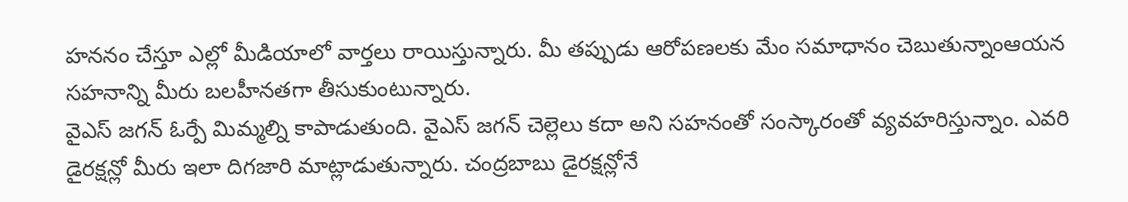హననం చేస్తూ ఎల్లో మీడియాలో వార్తలు రాయిస్తున్నారు. మీ తప్పుడు ఆరోపణలకు మేం సమాధానం చెబుతున్నాంఆయన సహనాన్ని మీరు బలహీనతగా తీసుకుంటున్నారు.
వైఎస్ జగన్ ఓర్పే మిమ్మల్ని కాపాడుతుంది. వైఎస్ జగన్ చెల్లెలు కదా అని సహనంతో సంస్కారంతో వ్యవహరిస్తున్నాం. ఎవరి డైరక్షన్లో మీరు ఇలా దిగజారి మాట్లాడుతున్నారు. చంద్రబాబు డైరక్షన్లోనే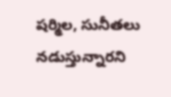షర్మిల, సునీతలు నడుస్తున్నారని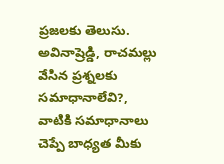ప్రజలకు తెలుసు. అవినాష్రెడ్డి, రాచమల్లు వేసిన ప్రశ్నలకు సమాధానాలేవి?, వాటికి సమాధానాలు చెప్పే బాధ్యత మీకు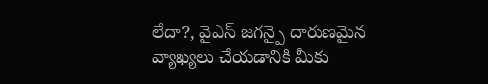లేదా?, వైఎస్ జగన్పై దారుణమైన వ్యాఖ్యలు చేయడానికి మీకు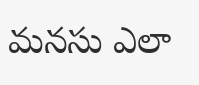మనసు ఎలా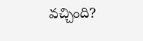వచ్చింది?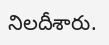నిలదీశారు.